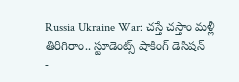Russia Ukraine War: చస్తే చస్తాం మళ్లీ తిరిగిరాం.. స్టూడెంట్స్ షాకింగ్ డెసిషన్
-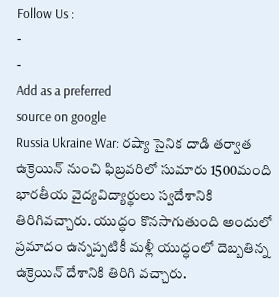Follow Us :
-
-
Add as a preferred
source on google
Russia Ukraine War: రష్యా సైనిక దాడి తర్వాత ఉక్రెయిన్ నుంచి ఫిబ్రవరిలో సుమారు 1500మంది భారతీయ వైద్యవిద్యార్థులు స్వదేశానికి తిరిగివచ్చారు. యుద్ధం కొనసాగుతుంది అందులో ప్రమాదం ఉన్నప్పటికీ మళ్లీ యుద్ధంలో దెబ్బతిన్న ఉక్రెయిన్ దేశానికి తిరిగి వచ్చారు.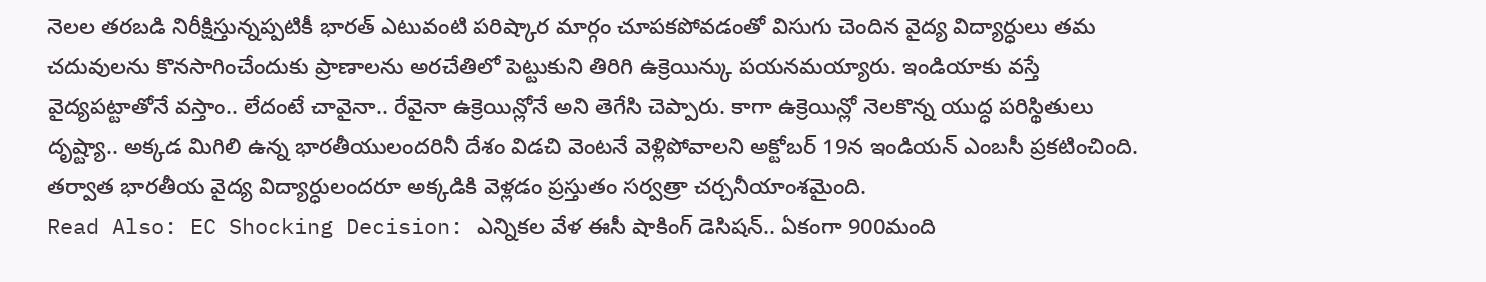నెలల తరబడి నిరీక్షిస్తున్నప్పటికీ భారత్ ఎటువంటి పరిష్కార మార్గం చూపకపోవడంతో విసుగు చెందిన వైద్య విద్యార్ధులు తమ చదువులను కొనసాగించేందుకు ప్రాణాలను అరచేతిలో పెట్టుకుని తిరిగి ఉక్రెయిన్కు పయనమయ్యారు. ఇండియాకు వస్తే వైద్యపట్టాతోనే వస్తాం.. లేదంటే చావైనా.. రేవైనా ఉక్రెయిన్లోనే అని తెగేసి చెప్పారు. కాగా ఉక్రెయిన్లో నెలకొన్న యుద్ధ పరిస్థితులు దృష్ట్యా.. అక్కడ మిగిలి ఉన్న భారతీయులందరినీ దేశం విడచి వెంటనే వెళ్లిపోవాలని అక్టోబర్ 19న ఇండియన్ ఎంబసీ ప్రకటించింది. తర్వాత భారతీయ వైద్య విద్యార్ధులందరూ అక్కడికి వెళ్లడం ప్రస్తుతం సర్వత్రా చర్చనీయాంశమైంది.
Read Also: EC Shocking Decision: ఎన్నికల వేళ ఈసీ షాకింగ్ డెసిషన్.. ఏకంగా 900మంది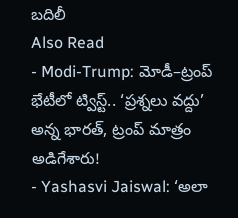బదిలీ
Also Read
- Modi-Trump: మోడీ–ట్రంప్ భేటీలో ట్విస్ట్.. ‘ప్రశ్నలు వద్దు’ అన్న భారత్, ట్రంప్ మాత్రం అడిగేశారు!
- Yashasvi Jaiswal: ‘అలా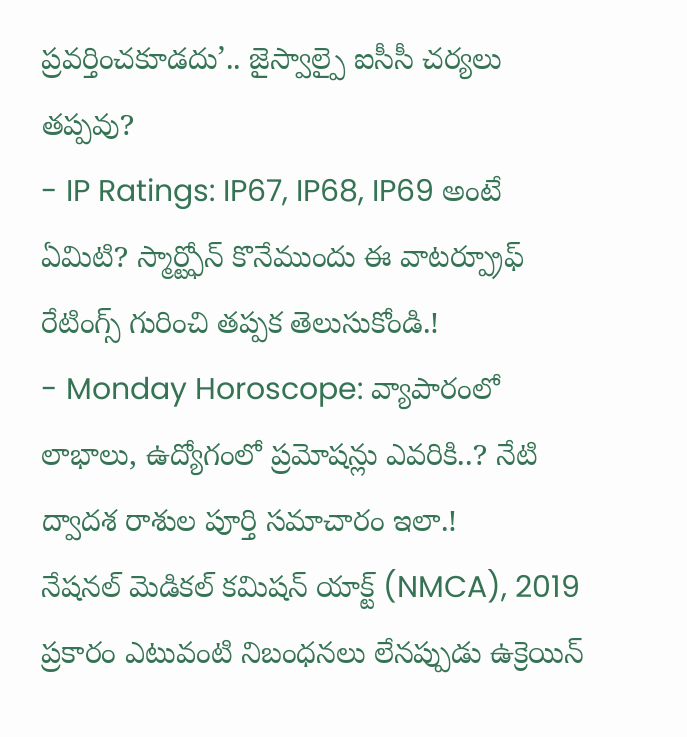ప్రవర్తించకూడదు’.. జైస్వాల్పై ఐసీసీ చర్యలు తప్పవు?
- IP Ratings: IP67, IP68, IP69 అంటే ఏమిటి? స్మార్ట్ఫోన్ కొనేముందు ఈ వాటర్ప్రూఫ్ రేటింగ్స్ గురించి తప్పక తెలుసుకోండి.!
- Monday Horoscope: వ్యాపారంలో లాభాలు, ఉద్యోగంలో ప్రమోషన్లు ఎవరికి..? నేటి ద్వాదశ రాశుల పూర్తి సమాచారం ఇలా.!
నేషనల్ మెడికల్ కమిషన్ యాక్ట్ (NMCA), 2019 ప్రకారం ఎటువంటి నిబంధనలు లేనప్పుడు ఉక్రెయిన్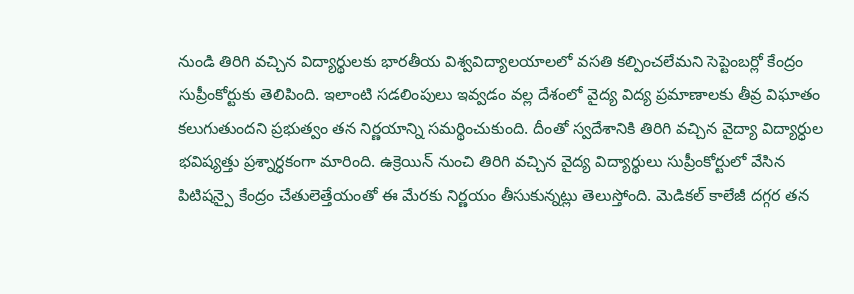నుండి తిరిగి వచ్చిన విద్యార్థులకు భారతీయ విశ్వవిద్యాలయాలలో వసతి కల్పించలేమని సెప్టెంబర్లో కేంద్రం సుప్రీంకోర్టుకు తెలిపింది. ఇలాంటి సడలింపులు ఇవ్వడం వల్ల దేశంలో వైద్య విద్య ప్రమాణాలకు తీవ్ర విఘాతం కలుగుతుందని ప్రభుత్వం తన నిర్ణయాన్ని సమర్థించుకుంది. దీంతో స్వదేశానికి తిరిగి వచ్చిన వైద్యా విద్యార్ధుల భవిష్యత్తు ప్రశ్నార్ధకంగా మారింది. ఉక్రెయిన్ నుంచి తిరిగి వచ్చిన వైద్య విద్యార్థులు సుప్రీంకోర్టులో వేసిన పిటిషన్పై కేంద్రం చేతులెత్తేయంతో ఈ మేరకు నిర్ణయం తీసుకున్నట్లు తెలుస్తోంది. మెడికల్ కాలేజీ దగ్గర తన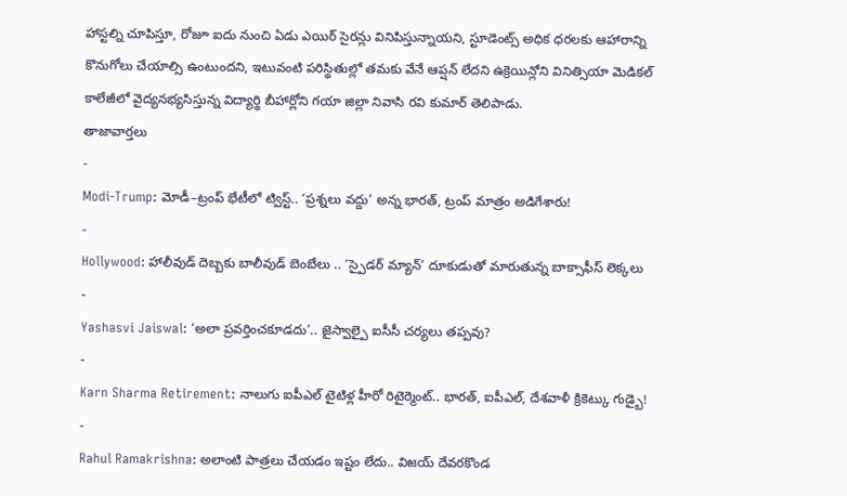హాస్టల్ని చూపిస్తూ, రోజూ ఐదు నుంచి ఏడు ఎయిర్ సైరన్లు వినిపిస్తున్నాయని, స్టూడెంట్స్ అధిక ధరలకు ఆహారాన్ని కొనుగోలు చేయాల్సి ఉంటుందని, ఇటువంటి పరిస్థితుల్లో తమకు వేనే ఆప్షన్ లేదని ఉక్రెయిన్లోని వినిత్సియా మెడికల్ కాలేజీలో వైద్యనభ్యసిస్తున్న విద్యార్థి బీహార్లోని గయా జిల్లా నివాసి రవి కుమార్ తెలిపాడు.
తాజావార్తలు
-
Modi-Trump: మోడీ–ట్రంప్ భేటీలో ట్విస్ట్.. ‘ప్రశ్నలు వద్దు’ అన్న భారత్, ట్రంప్ మాత్రం అడిగేశారు!
-
Hollywood: హాలీవుడ్ దెబ్బకు బాలీవుడ్ బెంబేలు .. ‘స్పైడర్ మ్యాన్’ దూకుడుతో మారుతున్న బాక్సాఫీస్ లెక్కలు
-
Yashasvi Jaiswal: ‘అలా ప్రవర్తించకూడదు’.. జైస్వాల్పై ఐసీసీ చర్యలు తప్పవు?
-
Karn Sharma Retirement: నాలుగు ఐపీఎల్ టైటిళ్ల హీరో రిటైర్మెంట్.. భారత్, ఐపీఎల్, దేశవాళీ క్రికెట్కు గుడ్బై!
-
Rahul Ramakrishna: అలాంటి పాత్రలు చేయడం ఇష్టం లేదు.. విజయ్ దేవరకొండ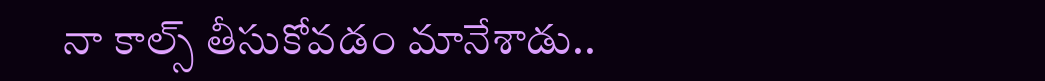నా కాల్స్ తీసుకోవడం మానేశాడు..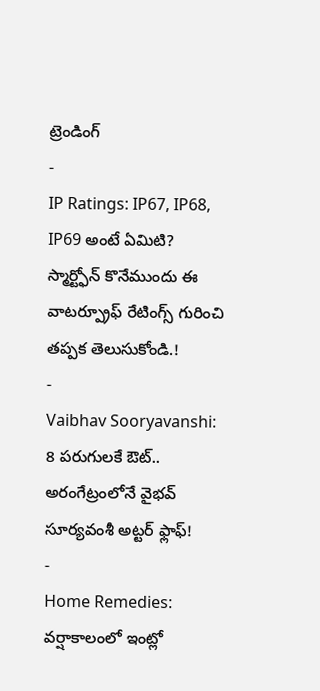ట్రెండింగ్
-
IP Ratings: IP67, IP68, IP69 అంటే ఏమిటి? స్మార్ట్ఫోన్ కొనేముందు ఈ వాటర్ప్రూఫ్ రేటింగ్స్ గురించి తప్పక తెలుసుకోండి.!
-
Vaibhav Sooryavanshi: 8 పరుగులకే ఔట్.. అరంగేట్రంలోనే వైభవ్ సూర్యవంశీ అట్టర్ ఫ్లాఫ్!
-
Home Remedies: వర్షాకాలంలో ఇంట్లో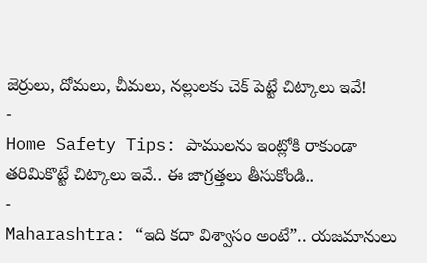జెర్రులు, దోమలు, చీమలు, నల్లులకు చెక్ పెట్టే చిట్కాలు ఇవే!
-
Home Safety Tips: పాములను ఇంట్లోకి రాకుండా తరిమికొట్టే చిట్కాలు ఇవే.. ఈ జాగ్రత్తలు తీసుకోండి..
-
Maharashtra: “ఇది కదా విశ్వాసం అంటే”.. యజమానులు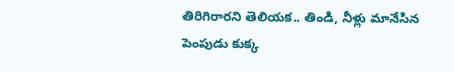తిరిగిరారని తెలియక.. తిండి, నీళ్లు మానేసిన పెంపుడు కుక్క